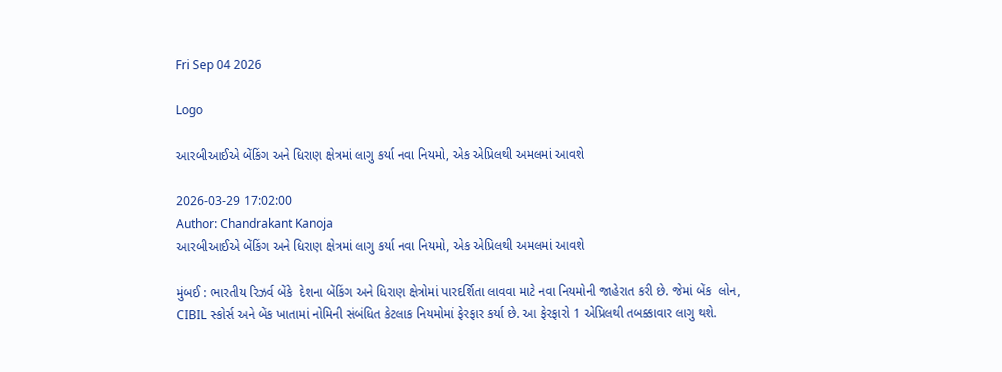Fri Sep 04 2026

Logo

આરબીઆઈએ બેંકિંગ અને ધિરાણ ક્ષેત્રમાં લાગુ કર્યા નવા નિયમો, એક એપ્રિલથી અમલમાં આવશે

2026-03-29 17:02:00
Author: Chandrakant Kanoja
આરબીઆઈએ બેંકિંગ અને ધિરાણ ક્ષેત્રમાં લાગુ કર્યા નવા નિયમો, એક એપ્રિલથી અમલમાં આવશે

મુંબઈ : ભારતીય રિઝર્વ બેંકે  દેશના બેંકિંગ અને ધિરાણ ક્ષેત્રોમાં પારદર્શિતા લાવવા માટે નવા નિયમોની જાહેરાત કરી છે. જેમાં બેંક  લોન, CIBIL સ્કોર્સ અને બેંક ખાતામાં નોમિની સંબંધિત કેટલાક નિયમોમાં ફેરફાર કર્યા છે. આ ફેરફારો 1 એપ્રિલથી તબક્કાવાર લાગુ થશે.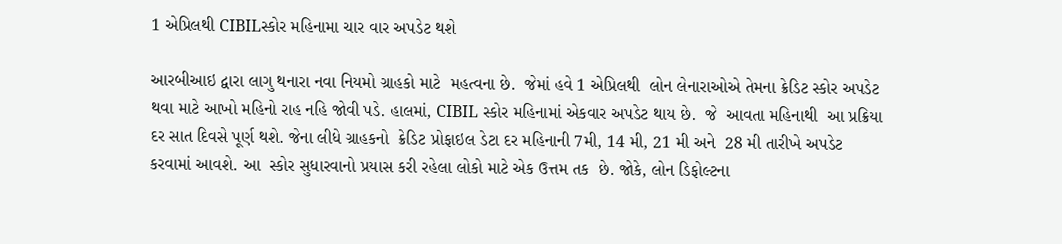1 એપ્રિલથી CIBILસ્કોર મહિનામા ચાર વાર અપડેટ થશે

આરબીઆઇ દ્વારા લાગુ થનારા નવા નિયમો ગ્રાહકો માટે  મહત્વના છે.  જેમાં હવે 1 એપ્રિલથી  લોન લેનારાઓએ તેમના ક્રેડિટ સ્કોર અપડેટ થવા માટે આખો મહિનો રાહ નહિ જોવી પડે. હાલમાં, CIBIL સ્કોર મહિનામાં એકવાર અપડેટ થાય છે.  જે  આવતા મહિનાથી  આ પ્રક્રિયા દર સાત દિવસે પૂર્ણ થશે. જેના લીધે ગ્રાહકનો  ક્રેડિટ પ્રોફાઇલ ડેટા દર મહિનાની 7મી, 14 મી, 21 મી અને  28 મી તારીખે અપડેટ કરવામાં આવશે. આ  સ્કોર સુધારવાનો પ્રયાસ કરી રહેલા લોકો માટે એક ઉત્તમ તક  છે. જોકે, લોન ડિફોલ્ટના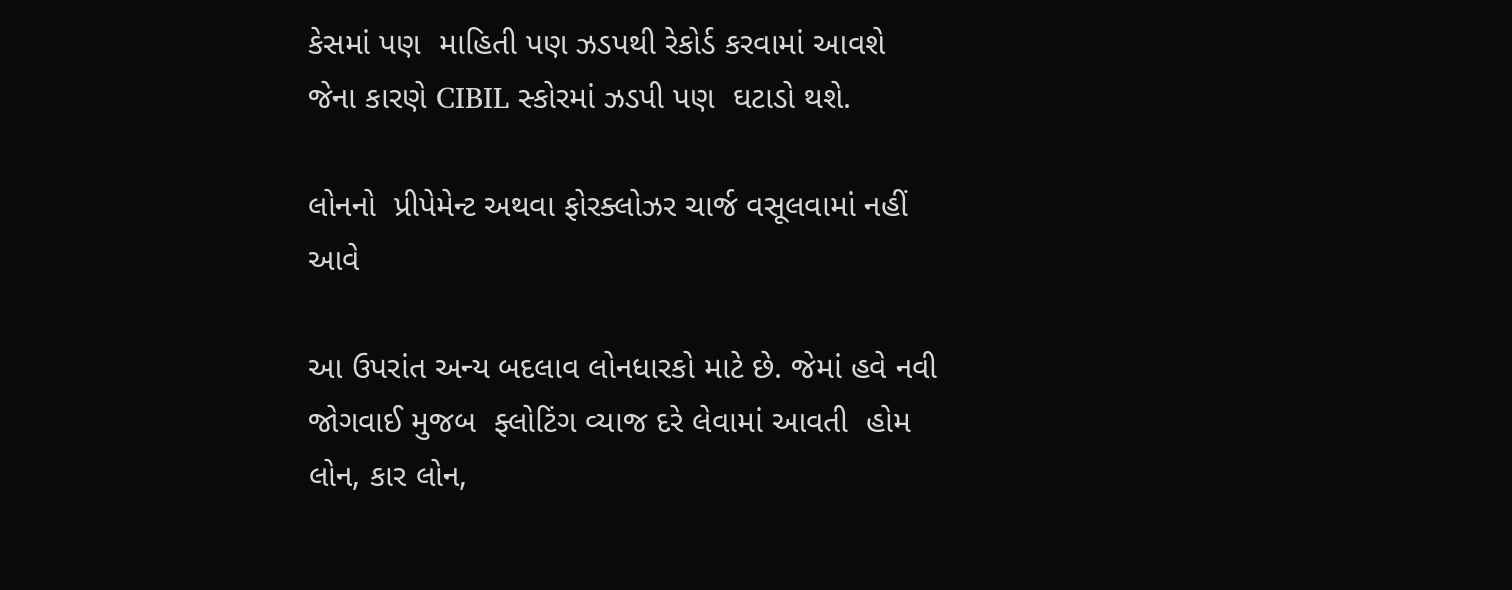કેસમાં પણ  માહિતી પણ ઝડપથી રેકોર્ડ કરવામાં આવશે  જેના કારણે CIBIL સ્કોરમાં ઝડપી પણ  ઘટાડો થશે.

લોનનો  પ્રીપેમેન્ટ અથવા ફોરક્લોઝર ચાર્જ વસૂલવામાં નહીં આવે

આ ઉપરાંત અન્ય બદલાવ લોનધારકો માટે છે. જેમાં હવે નવી જોગવાઈ મુજબ  ફ્લોટિંગ વ્યાજ દરે લેવામાં આવતી  હોમ લોન, કાર લોન,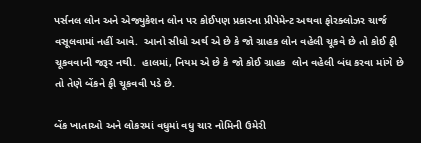પર્સનલ લોન અને એજ્યુકેશન લોન પર કોઈપણ પ્રકારના પ્રીપેમેન્ટ અથવા ફોરક્લોઝર ચાર્જ વસૂલવામાં નહીં આવે.  આનો સીધો અર્થ એ છે કે જો ગ્રાહક લોન વહેલી ચૂકવે છે તો કોઈ ફી ચૂકવવાની જરૂર નથી.  હાલમાં, નિયમ એ છે કે જો કોઈ ગ્રાહક  લોન વહેલી બંધ કરવા માંગે છે તો તેણે બેંકને ફી ચૂકવવી પડે છે.

બેંક ખાતાઓ અને લોકરમાં વધુમાં વધુ ચાર નોમિની ઉમેરી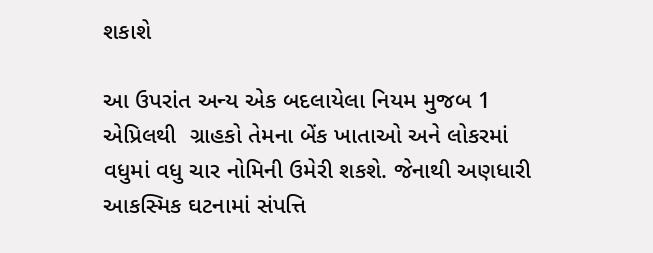શકાશે

આ ઉપરાંત અન્ય એક બદલાયેલા નિયમ મુજબ 1 એપ્રિલથી  ગ્રાહકો તેમના બેંક ખાતાઓ અને લોકરમાં વધુમાં વધુ ચાર નોમિની ઉમેરી શકશે. જેનાથી અણધારી આકસ્મિક ઘટનામાં સંપત્તિ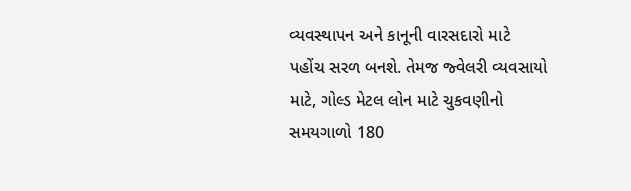વ્યવસ્થાપન અને કાનૂની વારસદારો માટે પહોંચ સરળ બનશે. તેમજ જ્વેલરી વ્યવસાયો માટે, ગોલ્ડ મેટલ લોન માટે ચુકવણીનો સમયગાળો 180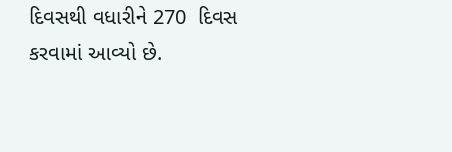દિવસથી વધારીને 270  દિવસ કરવામાં આવ્યો છે.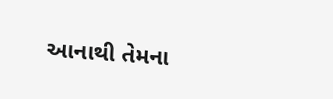આનાથી તેમના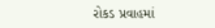રોકડ પ્રવાહમાં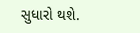સુધારો થશે.